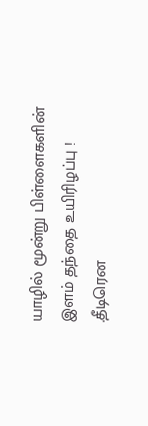யாழில் மூன்று பிள்ளைகளின் இளம் தந்தை உயிரிழப்பு !
.தீடிரென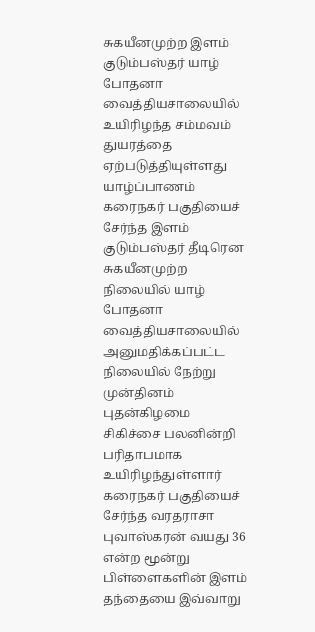சுகயீனமுற்ற இளம் குடும்பஸ்தர் யாழ் போதனா வைத்தியசாலையில் உயிரிழந்த சம்மவம் துயரத்தை ஏற்படுத்தியுள்ளது
யாழ்ப்பாணம் கரைநகர் பகுதியைச் சேர்ந்த இளம் குடும்பஸ்தர் தீடிரென சுகயீனமுற்ற நிலையில் யாழ் போதனா வைத்தியசாலையில் அனுமதிக்கப்பட்ட நிலையில் நேற்று முன்தினம் புதன்கிழமை சிகிச்சை பலனின்றி பரிதாபமாக உயிரிழந்துள்ளார்
கரைநகர் பகுதியைச் சேர்ந்த வரதராசா புவாஸ்கரன் வயது 36 என்ற மூன்று பிள்ளைகளின் இளம் தந்தையை இவ்வாறு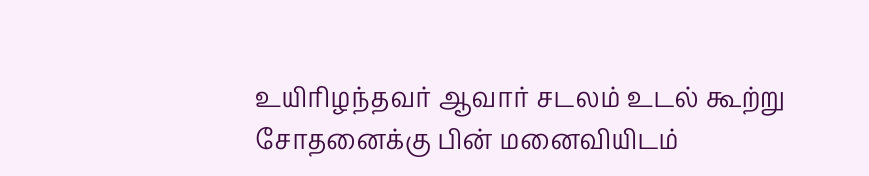உயிரிழந்தவர் ஆவார் சடலம் உடல் கூற்று சோதனைக்கு பின் மனைவியிடம்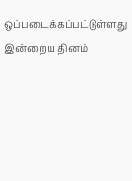ஒப்படைக்கப்பட்டுள்ளது இன்றைய தினம்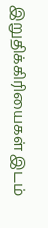இறுதிக்கிரியைகள் இடம்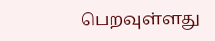பெறவுள்ளது